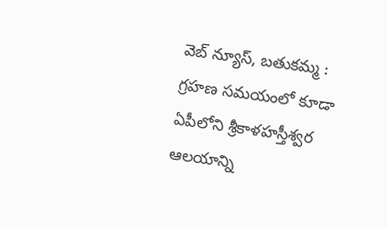వెబ్ న్యూస్, బతుకమ్మ : గ్రహణ సమయంలో కూడా ఏపీలోని శ్రీకాళహస్తీశ్వర ఆలయాన్ని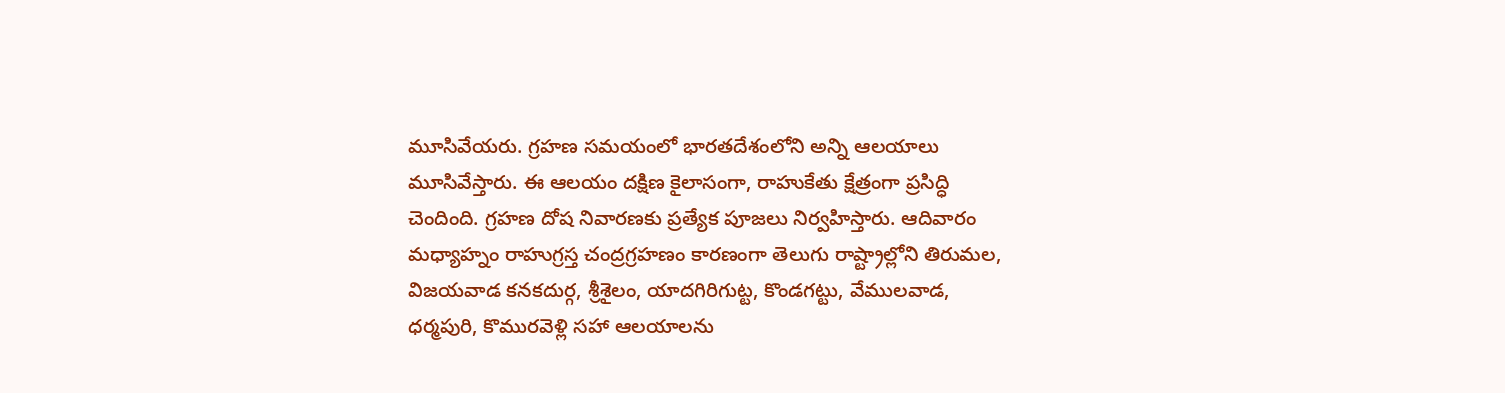మూసివేయరు. గ్రహణ సమయంలో భారతదేశంలోని అన్ని ఆలయాలు మూసివేస్తారు. ఈ ఆలయం దక్షిణ కైలాసంగా, రాహుకేతు క్షేత్రంగా ప్రసిద్ధి చెందింది. గ్రహణ దోష నివారణకు ప్రత్యేక పూజలు నిర్వహిస్తారు. ఆదివారం మధ్యాహ్నం రాహుగ్రస్త చంద్రగ్రహణం కారణంగా తెలుగు రాష్ట్రాల్లోని తిరుమల, విజయవాడ కనకదుర్గ, శ్రీశైలం, యాదగిరిగుట్ట, కొండగట్టు, వేములవాడ, ధర్మపురి, కొమురవెళ్లి సహా ఆలయాలను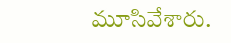మూసివేశారు.